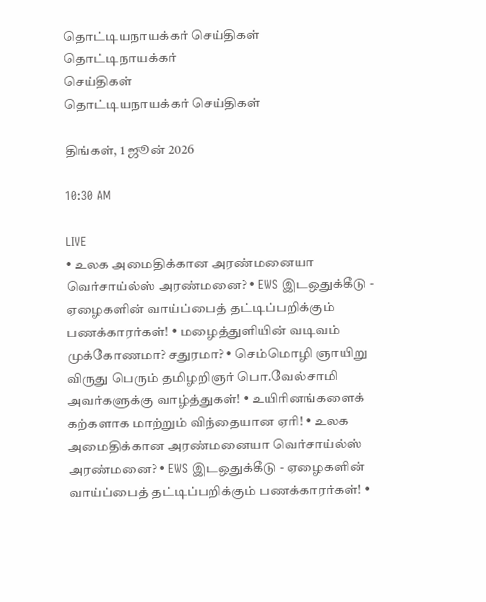தொட்டியநாயக்கர் செய்திகள்
தொட்டிநாயக்கர்
செய்திகள்
தொட்டியநாயக்கர் செய்திகள்

திங்கள், 1 ஜூன் 2026

10:30 AM

LIVE
• உலக அமைதிக்கான அரண்மனையா வெர்சாய்ல்ஸ் அரண்மனை? • EWS இடஒதுக்கீடு - ஏழைகளின் வாய்ப்பைத் தட்டிப்பறிக்கும் பணக்காரர்கள்! • மழைத்துளியின் வடிவம் முக்கோணமா? சதுரமா? • செம்மொழி ஞாயிறு விருது பெரும் தமிழறிஞர் பொ.வேல்சாமி அவர்களுக்கு வாழ்த்துகள்! • உயிரினங்களைக் கற்களாக மாற்றும் விந்தையான ஏரி! • உலக அமைதிக்கான அரண்மனையா வெர்சாய்ல்ஸ் அரண்மனை? • EWS இடஒதுக்கீடு - ஏழைகளின் வாய்ப்பைத் தட்டிப்பறிக்கும் பணக்காரர்கள்! •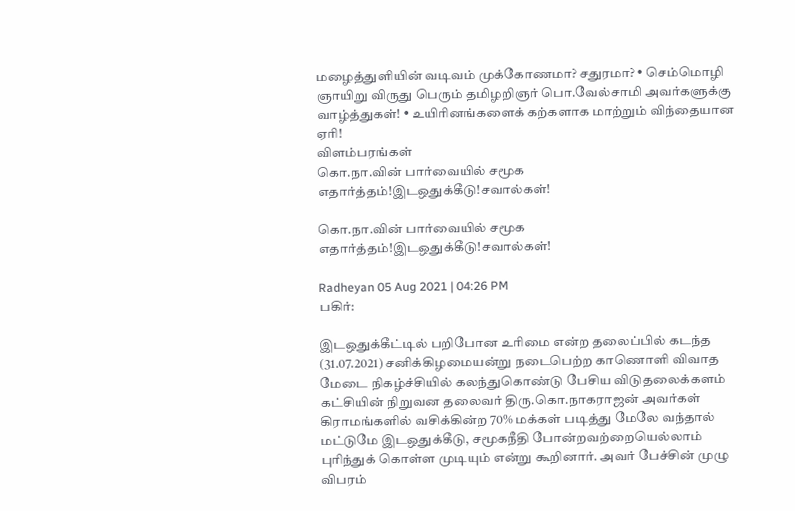மழைத்துளியின் வடிவம் முக்கோணமா? சதுரமா? • செம்மொழி ஞாயிறு விருது பெரும் தமிழறிஞர் பொ.வேல்சாமி அவர்களுக்கு வாழ்த்துகள்! • உயிரினங்களைக் கற்களாக மாற்றும் விந்தையான ஏரி!
விளம்பரங்கள்
கொ.நா.வின் பார்வையில் சமூக எதார்த்தம்!இடஒதுக்கீடு!சவால்கள்!

கொ.நா.வின் பார்வையில் சமூக எதார்த்தம்!இடஒதுக்கீடு!சவால்கள்!

Radheyan 05 Aug 2021 | 04:26 PM
பகிர்:

இடஒதுக்கீட்டில் பறிபோன உரிமை என்ற தலைப்பில் கடந்த (31.07.2021) சனிக்கிழமையன்று நடைபெற்ற காணொளி விவாத மேடை நிகழ்ச்சியில் கலந்துகொண்டு பேசிய விடுதலைக்களம் கட்சியின் நிறுவன தலைவர் திரு.கொ.நாகராஜன் அவர்கள் கிராமங்களில் வசிக்கின்ற 70% மக்கள் படித்து மேலே வந்தால் மட்டுமே இடஒதுக்கீடு, சமூகநீதி போன்றவற்றையெல்லாம் புரிந்துக் கொள்ள முடியும் என்று கூறினார். அவர் பேச்சின் முழு விபரம்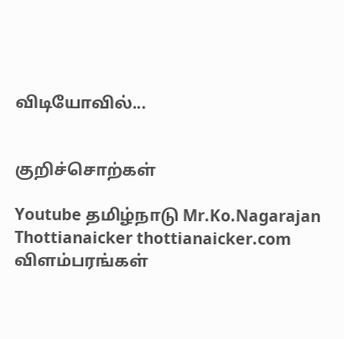விடியோவில்...


குறிச்சொற்கள்

Youtube தமிழ்நாடு Mr.Ko.Nagarajan Thottianaicker thottianaicker.com
விளம்பரங்கள்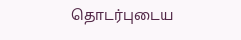தொடர்புடைய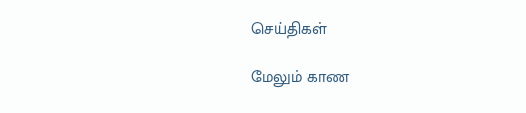செய்திகள்

மேலும் காண